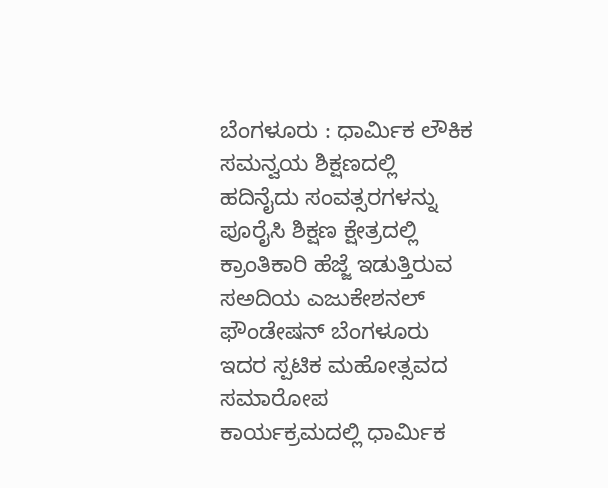ಬೆಂಗಳೂರು : ಧಾರ್ಮಿಕ ಲೌಕಿಕ ಸಮನ್ವಯ ಶಿಕ್ಷಣದಲ್ಲಿ ಹದಿನೈದು ಸಂವತ್ಸರಗಳನ್ನು ಪೂರೈಸಿ ಶಿಕ್ಷಣ ಕ್ಷೇತ್ರದಲ್ಲಿ ಕ್ರಾಂತಿಕಾರಿ ಹೆಜ್ಜೆ ಇಡುತ್ತಿರುವ ಸಅದಿಯ ಎಜುಕೇಶನಲ್ ಫೌಂಡೇಷನ್ ಬೆಂಗಳೂರು ಇದರ ಸ್ಪಟಿಕ ಮಹೋತ್ಸವದ ಸಮಾರೋಪ ಕಾರ್ಯಕ್ರಮದಲ್ಲಿ ಧಾರ್ಮಿಕ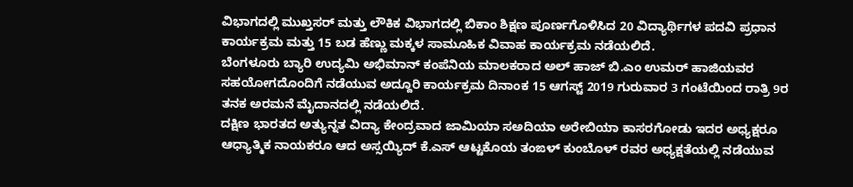ವಿಭಾಗದಲ್ಲಿ ಮುಖ್ತಸರ್ ಮತ್ತು ಲೌಕಿಕ ವಿಭಾಗದಲ್ಲಿ ಬಿಕಾಂ ಶಿಕ್ಷಣ ಪೂರ್ಣಗೊಳಿಸಿದ 20 ವಿದ್ಯಾರ್ಥಿಗಳ ಪದವಿ ಪ್ರಧಾನ ಕಾರ್ಯಕ್ರಮ ಮತ್ತು 15 ಬಡ ಹೆಣ್ಣು ಮಕ್ಕಳ ಸಾಮೂಹಿಕ ವಿವಾಹ ಕಾರ್ಯಕ್ರಮ ನಡೆಯಲಿದೆ.
ಬೆಂಗಳೂರು ಬ್ಯಾರಿ ಉದ್ಯಮಿ ಅಭಿಮಾನ್ ಕಂಪೆನಿಯ ಮಾಲಕರಾದ ಅಲ್ ಹಾಜ್ ಬಿ.ಎಂ ಉಮರ್ ಹಾಜಿಯವರ ಸಹಯೋಗದೊಂದಿಗೆ ನಡೆಯುವ ಅದ್ದೂರಿ ಕಾರ್ಯಕ್ರಮ ದಿನಾಂಕ 15 ಆಗಸ್ಟ್ 2019 ಗುರುವಾರ 3 ಗಂಟೆಯಿಂದ ರಾತ್ರಿ 9ರ ತನಕ ಅರಮನೆ ಮೈದಾನದಲ್ಲಿ ನಡೆಯಲಿದೆ.
ದಕ್ಷಿಣ ಭಾರತದ ಅತ್ಯುನ್ನತ ವಿದ್ಯಾ ಕೇಂದ್ರವಾದ ಜಾಮಿಯಾ ಸಅದಿಯಾ ಅರೇಬಿಯಾ ಕಾಸರಗೋಡು ಇದರ ಅಧ್ಯಕ್ಷರೂ ಆಧ್ಯಾತ್ಮಿಕ ನಾಯಕರೂ ಆದ ಅಸ್ಸಯ್ಯಿದ್ ಕೆ.ಎಸ್ ಆಟ್ಟಕೊಯ ತಂಙಳ್ ಕುಂಬೊಳ್ ರವರ ಅಧ್ಯಕ್ಷತೆಯಲ್ಲಿ ನಡೆಯುವ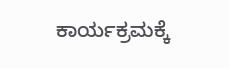ಕಾರ್ಯಕ್ರಮಕ್ಕೆ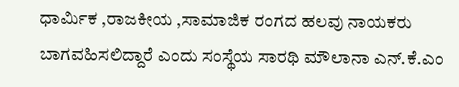ಧಾರ್ಮಿಕ ,ರಾಜಕೀಯ ,ಸಾಮಾಜಿಕ ರಂಗದ ಹಲವು ನಾಯಕರು ಬಾಗವಹಿಸಲಿದ್ದಾರೆ ಎಂದು ಸಂಸ್ಥೆಯ ಸಾರಥಿ ಮೌಲಾನಾ ಎನ್.ಕೆ.ಎಂ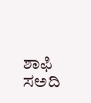ಶಾಫಿ ಸಅದಿ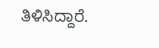ತಿಳಿಸಿದ್ದಾರೆ.